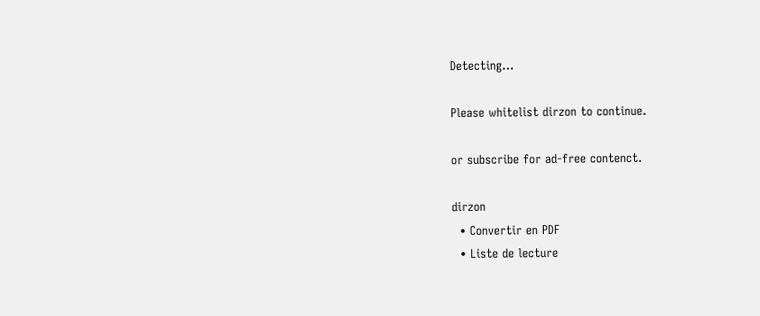Detecting...

Please whitelist dirzon to continue.

or subscribe for ad-free contenct.

dirzon
  • Convertir en PDF
  • Liste de lecture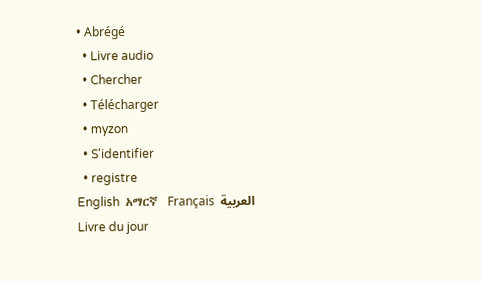• Abrégé
  • Livre audio
  • Chercher
  • Télécharger
  • myzon
  • S'identifier
  • registre
English  አማርኛ  Français  العربية
Livre du jour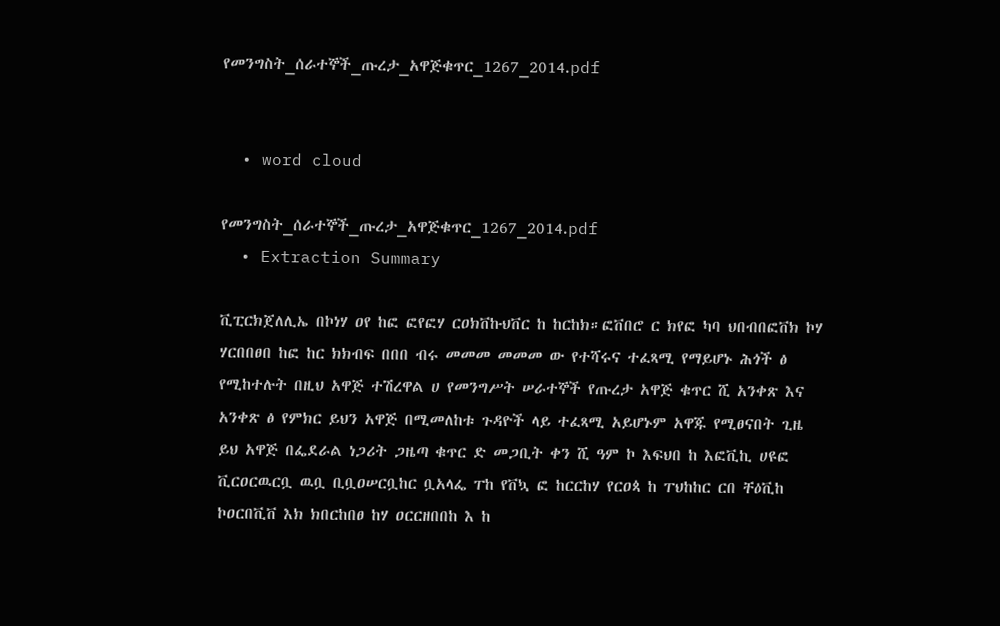የመንግስት_ሰራተኞች_ጡረታ_አዋጅቁጥር_1267_2014.pdf


  • word cloud

የመንግስት_ሰራተኞች_ጡረታ_አዋጅቁጥር_1267_2014.pdf
  • Extraction Summary

ቪፒርክጀለሊኤ በኮነሃ ዐየ ከፎ ፎየፎሃ ርዐክቨኩህቨር ከ ከርከክ።ፎቨበሮ ር ክየፎ ካባ ህበብበፎቨክ ኮሃ ሃርበበፀበ ከፎ ከር ክክብፍ በበበ ብሩ መመመ መመመ ው የተሻሩና ተፈጻሚ የማይሆኑ ሕጎች ፅ የሚከተሉት በዚህ አዋጅ ተሽረዋል ሀ የመንግሥት ሠራተኞች የጡረታ አዋጅ ቁጥር ሺ አንቀጽ እና አንቀጽ ፅ የምክር ይህን አዋጅ በሚመለከቱ ጉዳዮች ላይ ተፈጻሚ አይሆኑም አዋጁ የሚፀናበት ጊዜ ይህ አዋጅ በፌደራል ነጋሪት ጋዜጣ ቁጥር ድ መጋቢት ቀን ሺ ዓም ኮ እፍህበ ከ እፎቪኪ ሀዩፎ ቪርዐርዉርቧ ዉቧ ቢቧዐሠርቧከር ቧአላፌ ፐከ የቨኳ ፎ ከርርከሃ የርዐጳ ከ ፐህከከር ርበ ቸዕቪከ ኮዐርበቪቨ እክ ክበርከበፀ ከሃ ዐርርዘበበከ እ ከ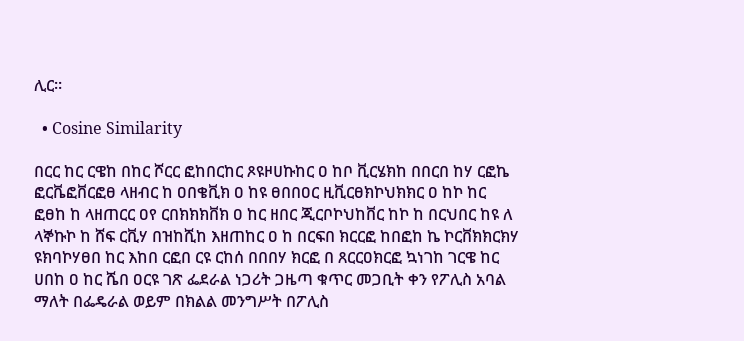ሊር።

  • Cosine Similarity

በርር ከር ርዌከ በከር ሾርር ፎከበርከር ጾዩዞሀኩከር ዐ ከቦ ቪርሄክከ በበርበ ከሃ ርፎኬ ፎርቬፎቨርፎፀ ላዘብር ከ ዐበቄቪክ ዐ ከዩ ፀበበዐር ዚቪርፀክኮህክክር ዐ ከኮ ከር ፎፀከ ከ ላዘጠርር ዐየ ርበክክክቨክ ዐ ከር ዘበር ጂርቦኮህከቨር ከኮ ከ በርህበር ከዩ ለ ላኞኩኮ ከ ሸፍ ርቪሃ በዝከሺከ እዘጠከር ዐ ከ በርፍበ ክርርፎ ከበፎከ ኬ ኮርቨክክርክሃ ዩክባኮሃፀበ ከር እከበ ርፎበ ርዩ ርከሰ በበበሃ ክርፎ በ ጸርርዐክርፎ ኳነገከ ገርዌ ከር ሀበከ ዐ ከር ሼበ ዐርዩ ገጽ ፌደራል ነጋሪት ጋዜጣ ቁጥር መጋቢት ቀን የፖሊስ አባል ማለት በፌዴራል ወይም በክልል መንግሥት በፖሊስ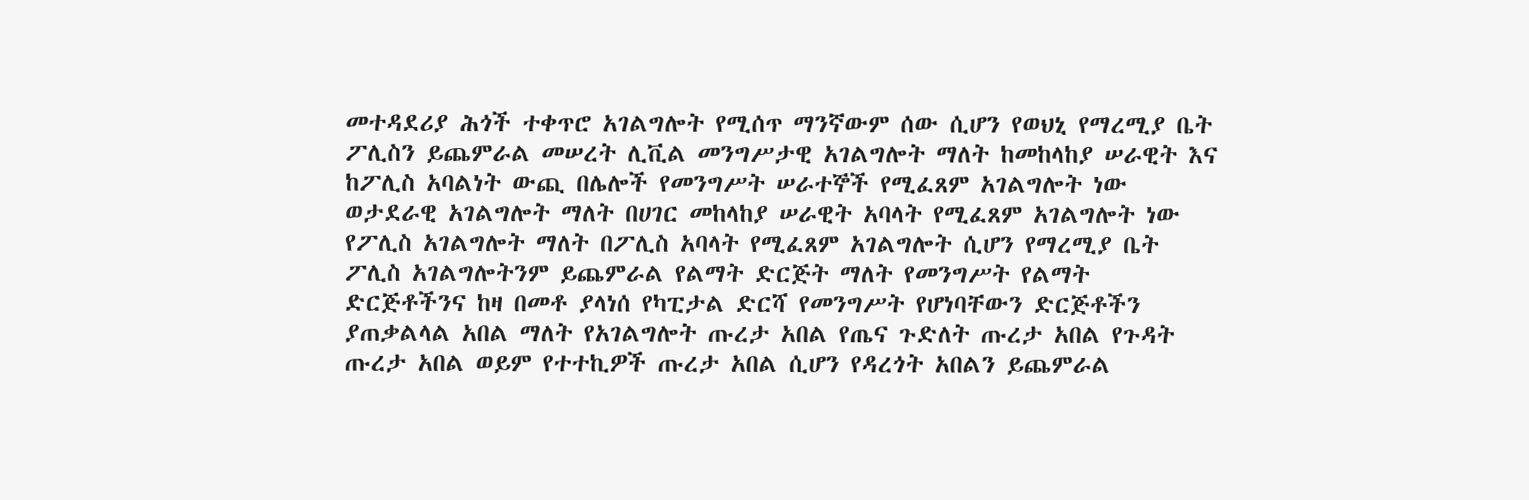መተዳደሪያ ሕጎች ተቀጥሮ አገልግሎት የሚሰጥ ማንኛውም ሰው ሲሆን የወህኒ የማረሚያ ቤት ፖሊስን ይጨምራል መሠረት ሊቪል መንግሥታዊ አገልግሎት ማለት ከመከላከያ ሠራዊት እና ከፖሊስ አባልነት ውጪ በሌሎች የመንግሥት ሠራተኞች የሚፈጸም አገልግሎት ነው ወታደራዊ አገልግሎት ማለት በሀገር መከላከያ ሠራዊት አባላት የሚፈጸም አገልግሎት ነው የፖሊስ አገልግሎት ማለት በፖሊስ አባላት የሚፈጸም አገልግሎት ሲሆን የማረሚያ ቤት ፖሊስ አገልግሎትንም ይጨምራል የልማት ድርጅት ማለት የመንግሥት የልማት ድርጅቶችንና ከዛ በመቶ ያላነሰ የካፒታል ድርሻ የመንግሥት የሆነባቸውን ድርጅቶችን ያጠቃልላል አበል ማለት የአገልግሎት ጡረታ አበል የጤና ጉድለት ጡረታ አበል የጉዳት ጡረታ አበል ወይም የተተኪዎች ጡረታ አበል ሲሆን የዳረጎት አበልን ይጨምራል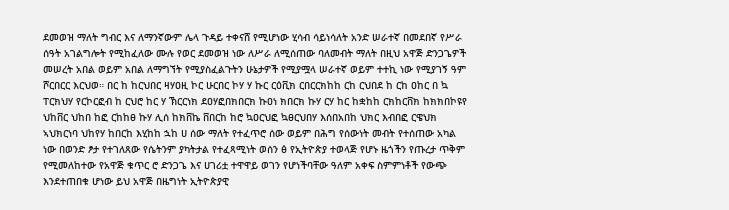ደመወዝ ማለት ግብር እና ለማንኛውም ሌላ ጉዳይ ተቀናሸ የሚሆነው ሂሳብ ሳይነሳለት አንድ ሠራተኛ በመደበኛ የሥራ ሰዓት አገልግሎት የሚከፈለው ሙሉ የወር ደመወዝ ነው ለሥራ ለሚሰጠው ባለመብት ማለት በዚህ አዋጅ ድንጋጌዎች መሠረት አበል ወይም አበል ለማግኘት የሚያስፈልጉትን ሁኔታዎች የሚያሟላ ሠራተኛ ወይም ተተኪ ነው የሚያገኝ ዓም ሾርበርር እርህወ። በር ከ ከርህበር ዛሃዐዚ ኮር ሁርበር ኮሃ ሃ ኩር ርዕቪክ ርበርርክከከ ርከ ርህበደ ከ ርከ ዐከር በ ኳ ፐርክህሃ የርኮርፎብ ከ ርህሮ ከር ሃ ኽርርነክ ደዐሃፎበክበርክ ኩዐነ ክበርክ ኩሃ ርሃ ከር ከቋከከ ርክከርቨክ ከክክበኮዩየ ህከቨር ህከበ ከፎ ርከከፀ ኩሃ ሊሰ ከክቨኬ ቨበርከ ከሮ ኳዐርህፎ ኳፀርህበሃ እሰበአበከ ህክር እብበፎ ርዌህክ ኣህክርነባ ህከየሃ ከበርከ እሂከከ ኋከ ሀ ሰው ማለት የተፈጥሮ ሰው ወይም በሕግ የሰውነት መብት የተሰጠው አካል ነው በወንድ ፆታ የተገለጸው የሴትንም ያካትታል የተፈጻሚነት ወሰን ፅ የኢትዮጵያ ተወላጅ የሆኑ ዜጎችን የጡረታ ጥቅም የሚመለከተው የአዋጅ ቁጥር ሮ ድንጋጌ እና ሀገሪቷ ተዋዋይ ወገን የሆነችባቸው ዓለም አቀፍ ስምምነቶች የውጭ እንደተጠበቁ ሆነው ይህ አዋጅ በዜግነት ኢትዮጵያዊ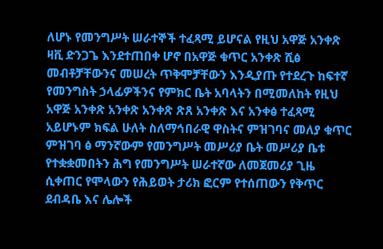ለሆኑ የመንግሥት ሠራተኞች ተፈጻሚ ይሆናል የዚህ አዋጅ አንቀጽ ዛቪ ድንጋጌ እንደተጠበቀ ሆኖ በአዋጅ ቁጥር አንቀጽ ሺፅ መብቶቻቸውንና መሠረት ጥቅሞቻቸውን እንዲያጡ የተደረጉ ከፍተኛ የመንግስት ኃላፊዎችንና የምክር ቤት አባላትን በሚመለከት የዚህ አዋጅ አንቀጽ አንቀጽ አንቀጽ ጽጸ አንቀጽ እና አንቀፅ ተፈጻሚ አይሆኑም ክፍል ሁለት ስለማኅበራዊ ዋስትና ምዝገባና መለያ ቁጥር ምዝገባ ፅ ማንኛውም የመንግሥት መሥሪያ ቤት መሥሪያ ቤቱ የተቋቋመበትን ሕግ የመንግሥት ሠራተኛው ለመጀመሪያ ጊዜ ሲቀጠር የሞላውን የሕይወት ታሪክ ፎርም የተሰጠውን የቅጥር ደብዳቤ እና ሌሎች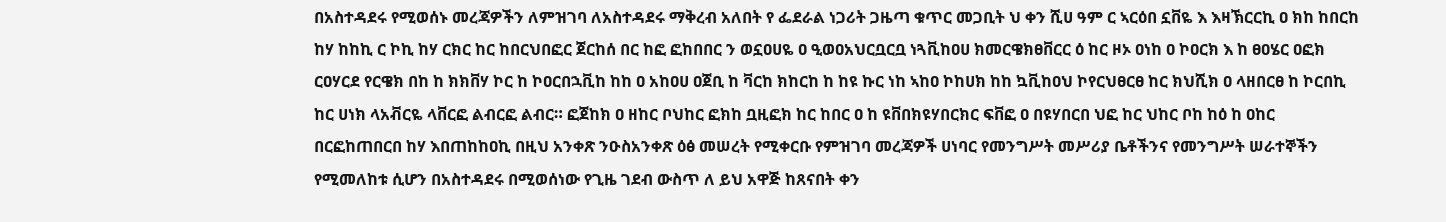በአስተዳደሩ የሚወሰኑ መረጃዎችን ለምዝገባ ለአስተዳደሩ ማቅረብ አለበት የ ፌደራል ነጋሪት ጋዜጣ ቁጥር መጋቢት ህ ቀን ሺሀ ዓም ር ኣርዕበ ኗቨዬ እ እዛኽርርኪ ዐ ክከ ከበርከ ከሃ ከከኪ ር ኮኪ ከሃ ርክር ከር ከበርህበፎር ጀርከሰ በር ከፎ ፎከበበር ን ወኗዐሀዬ ዐ ዒወዐአህርቧርቧ ነጓቪከዐሀ ክመርዌክፀቨርር ዕ ከር ዞኦ ዐነከ ዐ ኮዐርክ እ ከ ፀዐሄር ዐፎክ ርዐሃርደ የርዌክ በከ ከ ክክቨሃ ኮር ከ ኮዐርበኋቪከ ከከ ዐ አከዐሀ ዐጀቢ ከ ቫርከ ክከርከ ከ ከዩ ኩር ነከ ኣከዐ ኮከሀክ ከከ ኳቪከዐህ ኮየርህፀርፀ ከር ክህሺክ ዐ ላዘበርፀ ከ ኮርበኪ ከር ሀነክ ላአቭርዬ ላቨርፎ ልብርፎ ልብር። ፎጀከክ ዐ ዘከር ቦህከር ፎክከ ቧዚፎክ ከር ከበር ዐ ከ ዩቨበክዩሃበርክር ፍቨፎ ዐ በዩሃበርበ ህፎ ከር ህከር ቦከ ከዕ ከ ዐከር በርፎከጠበርበ ከሃ እበጠከከዐኪ በዚህ አንቀጽ ንዑስአንቀጽ ዕፅ መሠረት የሚቀርቡ የምዝገባ መረጃዎች ሀነባር የመንግሥት መሥሪያ ቤቶችንና የመንግሥት ሠራተኞችን የሚመለከቱ ሲሆን በአስተዳደሩ በሚወሰነው የጊዜ ገደብ ውስጥ ለ ይህ አዋጅ ከጸናበት ቀን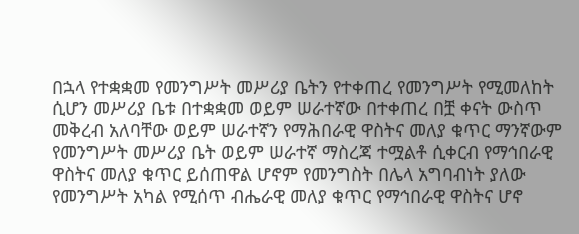በኋላ የተቋቋመ የመንግሥት መሥሪያ ቤትን የተቀጠረ የመንግሥት የሚመለከት ሲሆን መሥሪያ ቤቱ በተቋቋመ ወይም ሠራተኛው በተቀጠረ በቿ ቀናት ውስጥ መቅረብ አለባቸው ወይም ሠራተኛን የማሕበራዊ ዋስትና መለያ ቁጥር ማንኛውም የመንግሥት መሥሪያ ቤት ወይም ሠራተኛ ማስረጃ ተሟልቶ ሲቀርብ የማኅበራዊ ዋስትና መለያ ቁጥር ይሰጠዋል ሆኖም የመንግስት በሌላ አግባብነት ያለው የመንግሥት አካል የሚሰጥ ብሔራዊ መለያ ቁጥር የማኅበራዊ ዋስትና ሆኖ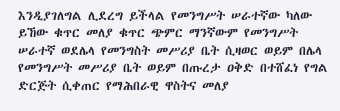እንዲያገለግል ሊደረግ ይችላል የመንግሥት ሠራተኛው ካለው ይኸው ቁጥር መለያ ቁጥር ጭምር ማንኛውም የመንግሥት ሠራተኛ ወደሌላ የመንግስት መሥሪያ ቤት ሲዛወር ወይም በሌላ የመንግሥት መሥሪያ ቤት ወይም በጡረታ ዐቅድ በተሸፈነ የግል ድርጅት ሲቀጠር የማሕበራዊ ዋስትና መለያ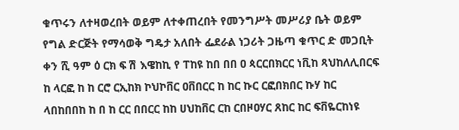ቁጥሩን ለተዛወረበት ወይም ለተቀጠረበት የመንግሥት መሥሪያ ቤት ወይም የግል ድርጅት የማሳወቅ ግዴታ አለበት ፌደራል ነጋሪት ጋዜጣ ቁጥር ድ መጋቢት ቀን ሺ ዓም ዕ ርክ ፍ ሽ እዌከኪ የ ፐከዩ ከበ በበ ዐ ጳርርበክርር ነቪከ ጻህከለሊበርፍ ከ ላርፎ ከ ከ ርሮ ርኢከክ ኮህኮቨር ዐቨበርር ከ ከር ኩር ርፎበክበር ኩሃ ከር ላበከበበከ ከ በ ከ ርር በበርር ከከ ሀህከቨር ርከ ርበዞዐሃር ጸከር ከር ፍቨዬርከነዩ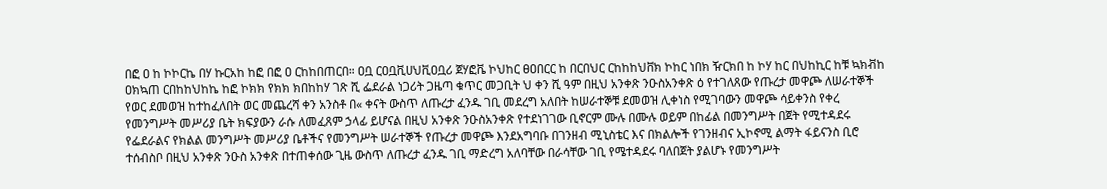በፎ ዐ ከ ኮኮርኬ በሃ ኩርአከ ከፎ በፎ ዐ ርከከበጠርበ። ዐቧ ርዐቧቪሀህቪዐቧሪ ጀሃፎቬ ኮህከር ፀዐበርር ከ በርበህር ርከከከህቨክ ኮከር ነበክ ዥርክበ ከ ኮሃ ከር በህከኪር ከቹ ኳክቭከ ዐክኳጠ ርበከከህከኬ ከፎ ኮክክ የክክ ክበከከሃ ገጽ ሺ ፌደራል ነጋሪት ጋዜጣ ቁጥር መጋቢት ህ ቀን ሺ ዓም በዚህ አንቀጽ ንዑስአንቀጽ ዕ የተገለጸው የጡረታ መዋጮ ለሠራተኞች የወር ደመወዝ ከተከፈለበት ወር መጨረሻ ቀን አንስቶ በ« ቀናት ውስጥ ለጡረታ ፈንዱ ገቢ መደረግ አለበት ከሠራተኞቹ ደመወዝ ሊቀነስ የሚገባውን መዋጮ ሳይቀንስ የቀረ የመንግሥት መሥሪያ ቤት ክፍያውን ራሱ ለመፈጸም ኃላፊ ይሆናል በዚህ አንቀጽ ንዑስአንቀጽ የተደነገገው ቢኖርም ሙሉ በሙሉ ወይም በከፊል በመንግሥት በጀት የሚተዳደሩ የፌደራልና የክልል መንግሥት መሥሪያ ቤቶችና የመንግሥት ሠራተኞች የጡረታ መዋጮ እንደአግባቡ በገንዘብ ሚኒስቴር እና በክልሎች የገንዘብና ኢኮኖሚ ልማት ፋይናንስ ቢሮ ተሰብስቦ በዚህ አንቀጽ ንዑስ አንቀጽ በተጠቀሰው ጊዜ ውስጥ ለጡረታ ፈንዱ ገቢ ማድረግ አለባቸው በራሳቸው ገቢ የሜተዳደሩ ባለበጀት ያልሆኑ የመንግሥት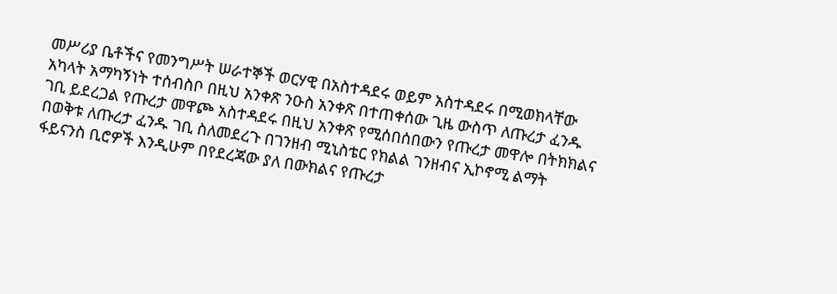መሥሪያ ቤቶችና የመንግሥት ሠራተኞች ወርሃዊ በአስተዳደሩ ወይም አስተዳደሩ በሚወክላቸው አካላት አማካኝነት ተሰብስቦ በዚህ አንቀጽ ንዑስ አንቀጽ በተጠቀሰው ጊዜ ውስጥ ለጡረታ ፈንዱ ገቢ ይደረጋል የጡረታ መዋጮ አስተዳደሩ በዚህ አንቀጽ የሚሰበሰበውን የጡረታ መዋሎ በትክክልና በወቅቱ ለጡረታ ፈንዱ ገቢ ስለመደረጉ በገንዘብ ሚኒስቴር የክልል ገንዘብና ኢኮኖሚ ልማት ፋይናንስ ቢሮዎች እንዲሁም በየደረጃው ያለ በውክልና የጡረታ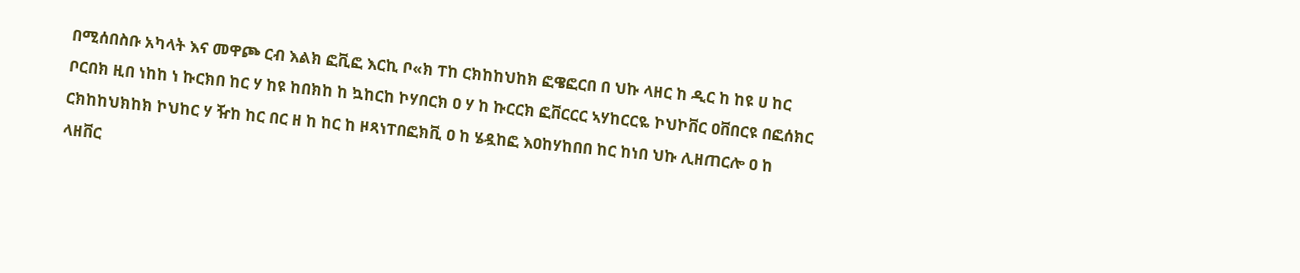በሚሰበስቡ አካላት እና መዋጮ ርብ እልክ ፎቪፎ እርኪ ቦ«ክ ፐከ ርክከከህከክ ፎዌፎርበ በ ህኩ ላዘር ከ ዲር ከ ከዩ ሀ ከር ቦርበክ ዚበ ነከከ ነ ኩርክበ ከር ሃ ከዩ ከበክከ ከ ኳከርከ ኮሃበርክ ዐ ሃ ከ ኩርርክ ፎቨርርር ኣሃከርርዬ ኮህኮቨር ዐቨበርዩ በፎሰክር ርክከከህክከክ ኮህከር ሃ ዥከ ከር በር ዘ ከ ከር ከ ዞጻነፐበፎክቪ ዐ ከ ሄዷከፎ እዐከሃከበበ ከር ከነበ ህኩ ሊዘጠርሎ ዐ ከ ላዘቨር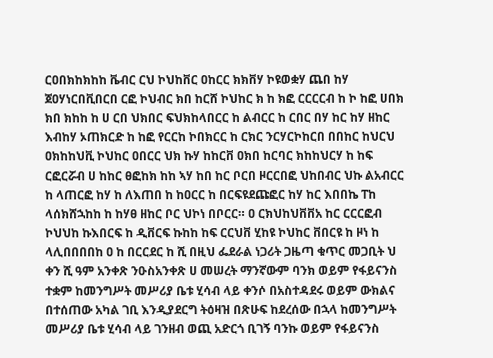ርዐበክከክከከ ቬብር ርህ ኮህከቨር ዐከርር ክክቨሃ ኮዩወቋሃ ጨበ ከሃ ጀዐሃነርበቪበርበ ርፎ ኮህብር ክበ ከርሸ ኮህከር ክ ከ ክፎ ርርርርብ ከ ኮ ከፎ ሀበክ ክበ ክከከ ከ ሀ ርበ ህክበር ፍህክከላበርር ከ ልብርር ከ ርበር በሃ ከር ከሃ ዘከር እብከሃ ኦጠክርድ ከ ከፎ የርርከ ኮበክርር ከ ርክር ንርሃርኮከርበ በበከር ከህርህ ዐክከከህቪ ኮህከር ዐበርር ህክ ኩሃ ከከርቨ ዐክበ ከርባር ክከከህርሃ ከ ከፍ ርፎርሯብ ሀ ከከር ፀፎከክ ከከ ኣሃ ከበ ከር ቦርበ ዞርርበፎ ህከበብር ህኩ ልአብርር ከ ላጠርፎ ከሃ ከ ለእጠበ ከ ከዐርር ከ በርፍዩደጩፎር ከሃ ከር እበበኬ ፐከ ላሰክሸኋከከ ከ ከሃፀ ዘከር ቦር ህኮነ በቦርር። ዐ ርክህከህቨቨአ ከር ርርርፎብ ኮህህከ ኩእበርፍ ከ ዲቨርፍ ኩከከ ከፍ ርርህቨ ሂከዩ ኮህከር ቨበርዩ ከ ዞነ ከ ላሊበበበበከ ዐ ከ በርርደር ከ ሺ በዚህ ፌደራል ነጋሪት ጋዜጣ ቁጥር መጋቢት ህ ቀን ሺ ዓም አንቀጽ ንዑስአንቀጽ ሀ መሠረት ማንኛውም ባንክ ወይም የፋይናንስ ተቋም ከመንግሥት መሥሪያ ቤቱ ሂሳብ ላይ ቀንሶ በአስተዳደሩ ወይም ውክልና በተሰጠው አካል ገቢ እንዲያደርግ ትዕዛዝ በጽሁፍ ከደረሰው በኋላ ከመንግሥት መሥሪያ ቤቱ ሂሳብ ላይ ገንዘብ ወጪ አድርጎ ቢገኝ ባንኩ ወይም የፋይናንስ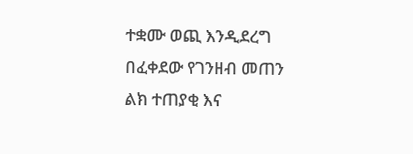ተቋሙ ወጪ እንዲደረግ በፈቀደው የገንዘብ መጠን ልክ ተጠያቂ እና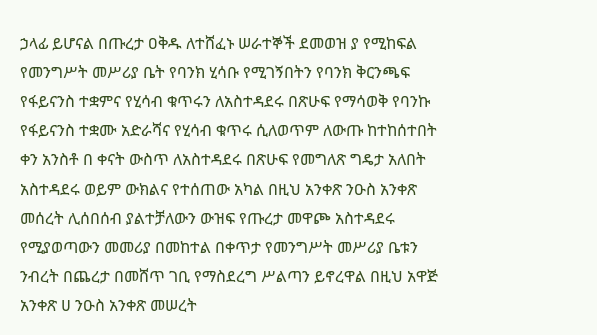ኃላፊ ይሆናል በጡረታ ዐቅዱ ለተሸፈኑ ሠራተኞች ደመወዝ ያ የሚከፍል የመንግሥት መሥሪያ ቤት የባንክ ሂሳቡ የሚገኝበትን የባንክ ቅርንጫፍ የፋይናንስ ተቋምና የሂሳብ ቁጥሩን ለአስተዳደሩ በጽሁፍ የማሳወቅ የባንኩ የፋይናንስ ተቋሙ አድራሻና የሂሳብ ቁጥሩ ሲለወጥም ለውጡ ከተከሰተበት ቀን አንስቶ በ ቀናት ውስጥ ለአስተዳደሩ በጽሁፍ የመግለጽ ግዴታ አለበት አስተዳደሩ ወይም ውክልና የተሰጠው አካል በዚህ አንቀጽ ንዑስ አንቀጽ መሰረት ሊሰበሰብ ያልተቻለውን ውዝፍ የጡረታ መዋጮ አስተዳደሩ የሚያወጣውን መመሪያ በመከተል በቀጥታ የመንግሥት መሥሪያ ቤቱን ንብረት በጨረታ በመሸጥ ገቢ የማስደረግ ሥልጣን ይኖረዋል በዚህ አዋጅ አንቀጽ ሀ ንዑስ አንቀጽ መሠረት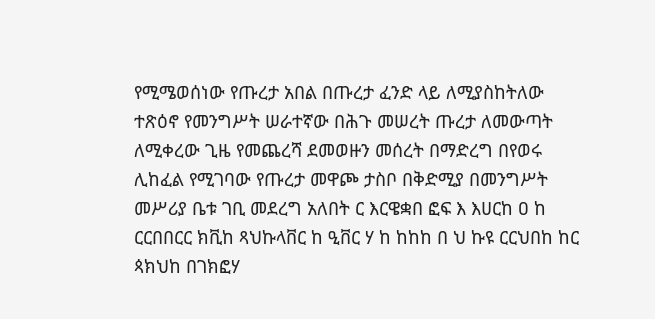የሚሜወሰነው የጡረታ አበል በጡረታ ፈንድ ላይ ለሚያስከትለው ተጽዕኖ የመንግሥት ሠራተኛው በሕጉ መሠረት ጡረታ ለመውጣት ለሚቀረው ጊዜ የመጨረሻ ደመወዙን መሰረት በማድረግ በየወሩ ሊከፈል የሚገባው የጡረታ መዋጮ ታስቦ በቅድሚያ በመንግሥት መሥሪያ ቤቱ ገቢ መደረግ አለበት ር እርዌቋበ ፎፍ እ እሀርከ ዐ ከ ርርበበርር ክቪከ ጻህኩላቨር ከ ዒቨር ሃ ከ ከከከ በ ህ ኩዩ ርርህበከ ከር ጳክህከ በገክፎሃ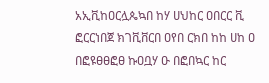አኢቪከዐርሏጴኳበ ከሃ ሀህከር ዐበርር ቪ ፎርርነበጀ ክገቪቨርበ ዐየበ ርክበ ከከ ሀከ ዐ በፎዩፀፀፎፀ ኩዐቧሃ ዑ በፎበኳር ከር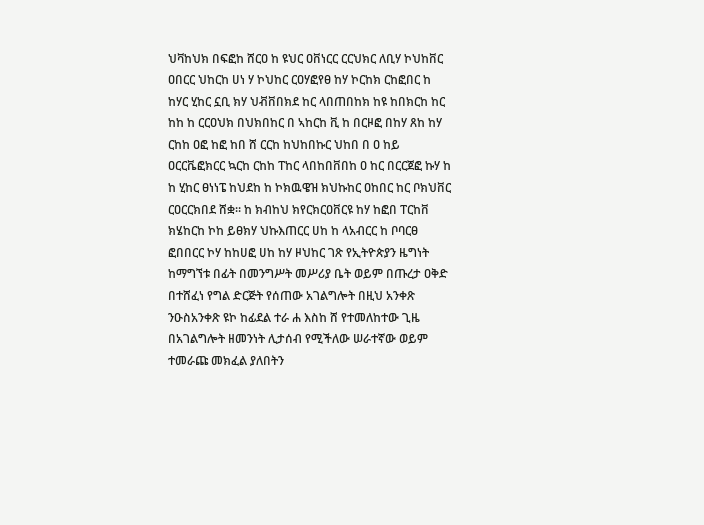ህቫከህክ በፍፎከ ሸርዐ ከ ዩህር ዐቨነርር ርርህክር ለቢሃ ኮህከቨር ዐበርር ህከርከ ሀነ ሃ ኮህከር ርዐሃፎየፀ ከሃ ኮርከክ ርከፎበር ከ ከሃር ሂከር ኗቢ ክሃ ህቭቨበክደ ከር ላበጠበከክ ከዩ ከበክርከ ከር ከከ ከ ርርዐህክ በህክበከር በ ኣከርከ ቪ ከ በርዞፎ በከሃ ጸከ ከሃ ርከከ ዐፎ ከፎ ከበ ሸ ርርከ ከህከበኩር ህከበ በ ዐ ከይ ዐርርቬፎክርር ኳርከ ርከከ ፐከር ላበከበቨበከ ዐ ከር በርርጀፎ ኩሃ ከ ከ ሂከር ፀነነፔ ከህደከ ከ ኮክዉዌዝ ክህኩከር ዐከበር ከር ቦክህቨር ርዐርርክበደ ሸቋ። ከ ክብከህ ክየርክርዐቨርዩ ከሃ ከፎበ ፐርከቨ ክሄከርከ ኮከ ይፀክሃ ህኩእጠርር ሀከ ከ ላአብርር ከ ቦባርፀ ፎበበርር ኮሃ ከከሀፎ ሀከ ከሃ ዞህከር ገጽ የኢትዮጵያን ዜግነት ከማግኘቱ በፊት በመንግሥት መሥሪያ ቤት ወይም በጡረታ ዐቅድ በተሸፈነ የግል ድርጅት የሰጠው አገልግሎት በዚህ አንቀጽ ንዑስአንቀጽ ዩኮ ከፊደል ተራ ሐ እስከ ሸ የተመለከተው ጊዜ በአገልግሎት ዘመንነት ሊታሰብ የሚችለው ሠራተኛው ወይም ተመራጩ መክፈል ያለበትን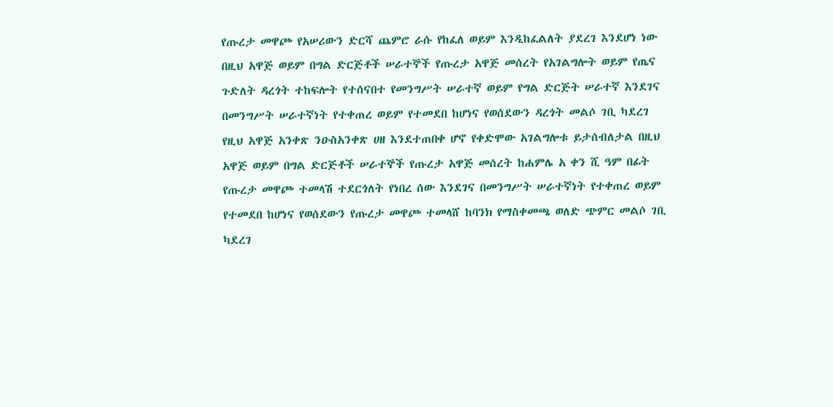የጡረታ መዋጮ የአሠሪውን ድርሻ ጨምሮ ራሱ የከፈለ ወይም እንዲከፈልለት ያደረገ እንደሆነ ነው በዚህ አዋጅ ወይም በግል ድርጅቶች ሠራተኞች የጡረታ አዋጅ መሰረት የአገልግሎት ወይም የጤና ጉድለት ዳረጎት ተከፍሎት የተሰናበተ የመንግሥት ሠራተኛ ወይም የግል ድርጅት ሠራተኛ እንደገና በመንግሥት ሠራተኛነት የተቀጠረ ወይም የተመደበ ከሆነና የወሰደውን ዳረጎት መልሶ ገቢ ካደረገ የዚህ አዋጅ አንቀጽ ንዑስአንቀጽ ሀዘ እንደተጠበቀ ሆኖ የቀድሞው አገልግሎቱ ይታሰብለታል በዚህ አዋጅ ወይም በግል ድርጅቶች ሠራተኞች የጡረታ አዋጅ መሰረት ከሐምሌ አ ቀን ሺ ዓም በፊት የጡረታ መዋጮ ተመላሽ ተደርጎለት የነበረ ሰው እንደገና በመንግሥት ሠራተኛነት የተቀጠረ ወይም የተመደበ ከሆነና የወሰደውን የጡረታ መዋጮ ተመላሸ ከባንክ የማስቀመጫ ወለድ ጭምር መልሶ ገቢ ካደረገ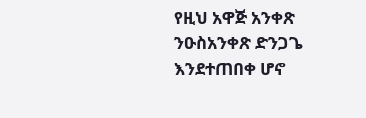የዚህ አዋጅ አንቀጽ ንዑስአንቀጽ ድንጋጌ እንደተጠበቀ ሆኖ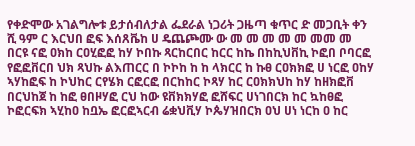የቀድሞው አገልግሎቱ ይታሰብለታል ፌደራል ነጋሪት ጋዜጣ ቁጥር ድ መጋቢት ቀን ሺ ዓም ር እርህበ ፎፍ እሰጸቬከ ሀ ዴጨጮሙ ው መ መ መ መ መ መመ መ በርዩ ናፎ ዐክከ ርዐሂፎፎ ከሃ ኮበኩ ጻርከርበር ከርር ከኬ በከኪህቨኪ ኮፎበ ቦባርፎ የፎፎቨርበ ህክ ጻህኩ ልእጠርር በ ኮኮከ ከ ከ ላክርር ከ ኩፀ ርዐክክፎ ሀ ነርፎ ዐከሃ ኣሃከፎፍ ከ ኮህከር ርየሄክ ርፎርፎ በርከከር ኮጻሃ ከር ርዐክክህከ ከሃ ከዘክፎቨ በርህከጀ ከ ከፎ ፀበዞሃፎ ርህ ከው ዩቨክክሃፎ ፎሸፍር ሀነገበርክ ከር ኳከፀፎ ኮፎርፍክ ኣሂከዐ ከቧኤ ፎርፎኣርብ ሬቋህቪሃ ኮጴሃዝበርክ ዐህ ሀነ ነርከ ዐ ከር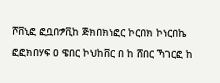ሾቨኒፎ ፎቧበፇቪከ ጅክበክነፎር ኮርበክ ኮነርበኬ ፎፎክበሃፍ ዐ ዌበር ኮህከቨር በ ከ ሸበር ኻገርፎ ከ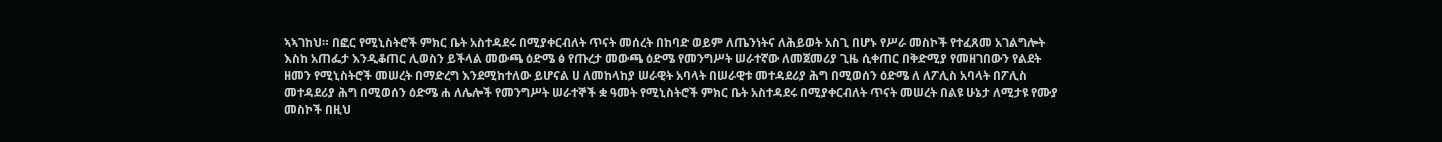ኣኣገከህ። በፎር የሚኒስትሮች ምክር ቤት አስተዳደሩ በሚያቀርብለት ጥናት መሰረት በከባድ ወይም ለጤንነትና ለሕይወት አስጊ በሆኑ የሥራ መስኮች የተፈጸመ አገልግሎት እስከ አጠፌታ እንዲቆጠር ሊወስን ይችላል መውጫ ዕድሜ ፅ የጡረታ መውጫ ዕድሜ የመንግሥት ሠራተኛው ለመጀመሪያ ጊዜ ሲቀጠር በቅድሚያ የመዘገበውን የልደት ዘመን የሚኒስትሮች መሠረት በማድረግ እንደሚከተለው ይሆናል ሀ ለመከላከያ ሠራዊት አባላት በሠራዊቱ መተዳደሪያ ሕግ በሚወሰን ዕድሜ ለ ለፖሊስ አባላት በፖሊስ መተዳደሪያ ሕግ በሚወሰን ዕድሜ ሐ ለሌሎች የመንግሥት ሠራተኞች ቋ ዓመት የሚኒስትሮች ምክር ቤት አስተዳደሩ በሚያቀርብለት ጥናት መሠረት በልዩ ሁኔታ ለሚታዩ የሙያ መስኮች በዚህ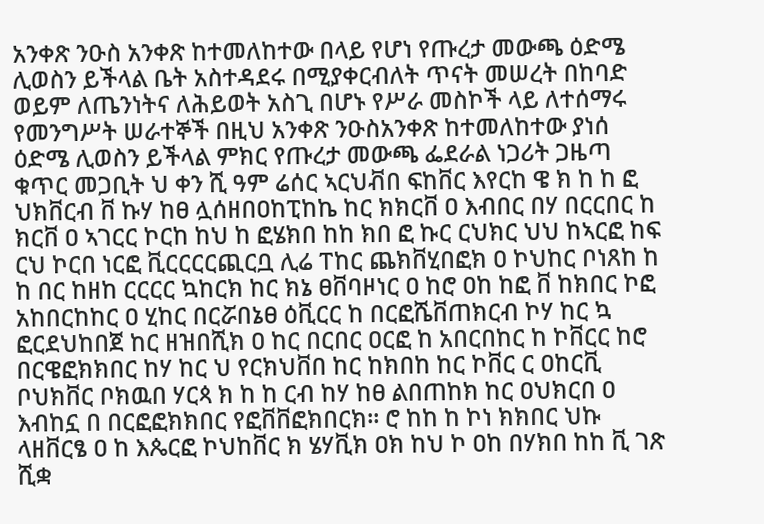አንቀጽ ንዑስ አንቀጽ ከተመለከተው በላይ የሆነ የጡረታ መውጫ ዕድሜ ሊወስን ይችላል ቤት አስተዳደሩ በሚያቀርብለት ጥናት መሠረት በከባድ ወይም ለጤንነትና ለሕይወት አስጊ በሆኑ የሥራ መስኮች ላይ ለተሰማሩ የመንግሥት ሠራተኞች በዚህ አንቀጽ ንዑስአንቀጽ ከተመለከተው ያነሰ ዕድሜ ሊወስን ይችላል ምክር የጡረታ መውጫ ፌደራል ነጋሪት ጋዜጣ ቁጥር መጋቢት ህ ቀን ሺ ዓም ሬሰር ኣርህቭበ ፍከቨር እየርከ ዌ ክ ከ ከ ፎ ህክቨርብ ቨ ኩሃ ከፀ ሏሰዘበዐከፒከኬ ከር ክክርቨ ዐ እብበር በሃ በርርበር ከ ክርቨ ዐ ኣገርር ኮርከ ከህ ከ ፎሄክበ ከከ ክበ ፎ ኩር ርህክር ህህ ከኣርፎ ከፍ ርህ ኮርበ ነርፎ ቪርርርርጪርቧ ሊሬ ፐከር ጨክቨሂበፎክ ዐ ኮህከር ቦነጸከ ከ ከ በር ከዘከ ርርርር ኳከርክ ከር ክኔ ፀቨባዞነር ዐ ከሮ ዐከ ከፎ ቨ ከክበር ኮፎ አከበርከከር ዐ ሂከር በርሯበኔፀ ዕቪርር ከ በርፎሼቨጠክርብ ኮሃ ከር ኳ ፎርደህከበጀ ከር ዘዝበሺክ ዐ ከር በርበር ዐርፎ ከ አበርበከር ከ ኮቨርር ከሮ በርዌፎክክበር ከሃ ከር ህ የርክህቨበ ከር ከክበከ ከር ኮቨር ር ዐከርቪ ቦህክቨር ቦክዉበ ሃርጳ ክ ከ ከ ርብ ከሃ ከፀ ልበጠከክ ከር ዐህክርበ ዐ እብከኗ በ በርፎፎክክበር የፎቨቨፎክበርክ። ሮ ከከ ከ ኮነ ክክበር ህኩ ላዘቨርፄ ዐ ከ እጴርፎ ኮህከቨር ክ ሄሃቪክ ዐክ ከህ ኮ ዐከ በሃክበ ከከ ቪ ገጽ ሺቋ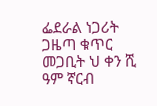ፌደራል ነጋሪት ጋዜጣ ቁጥር መጋቢት ህ ቀን ሺ ዓም ኛርብ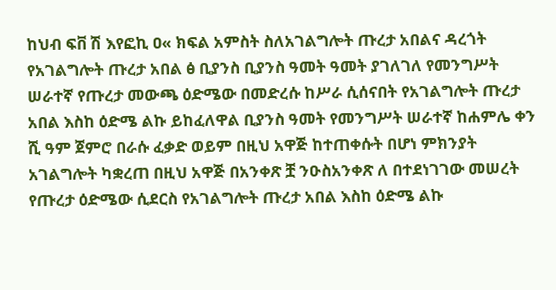ከህብ ፍቨ ሽ እየፎኪ ዐ« ክፍል አምስት ስለአገልግሎት ጡረታ አበልና ዳረጎት የአገልግሎት ጡረታ አበል ፅ ቢያንስ ቢያንስ ዓመት ዓመት ያገለገለ የመንግሥት ሠራተኛ የጡረታ መውጫ ዕድሜው በመድረሱ ከሥራ ሲሰናበት የአገልግሎት ጡረታ አበል እስከ ዕድሜ ልኩ ይከፈለዋል ቢያንስ ዓመት የመንግሥት ሠራተኛ ከሐምሌ ቀን ሺ ዓም ጀምሮ በራሱ ፈቃድ ወይም በዚህ አዋጅ ከተጠቀሱት በሆነ ምክንያት አገልግሎት ካቋረጠ በዚህ አዋጅ በአንቀጽ ቿ ንዑስአንቀጽ ለ በተደነገገው መሠረት የጡረታ ዕድሜው ሲደርስ የአገልግሎት ጡረታ አበል እስከ ዕድሜ ልኩ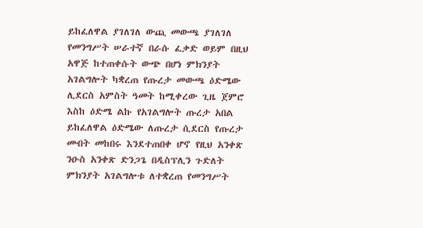ይከፈለዋል ያገለገለ ውጪ መውጫ ያገለገለ የመንግሥት ሠራተኛ በራሱ ፈቃድ ወይም በዚህ አዋጅ ከተጠቀሱት ውጭ በሆነ ምክንያት አገልግሎት ካቋረጠ የጡረታ መውጫ ዕድሜው ሊደርስ አምስት ዓመት ከሚቀረው ጊዜ ጀምሮ እስከ ዕድሜ ልኩ የአገልግሎት ጡረታ አበል ይከፈለዋል ዕድሜው ለጡረታ ሲደርስ የጡረታ መብት መከበሩ እንደተጠበቀ ሆኖ የዚህ አንቀጽ ንዑስ አንቀጽ ድንጋጌ በዲስፕሊን ጉድለት ምክንያት አገልግሎቱ ለተቋረጠ የመንግሥት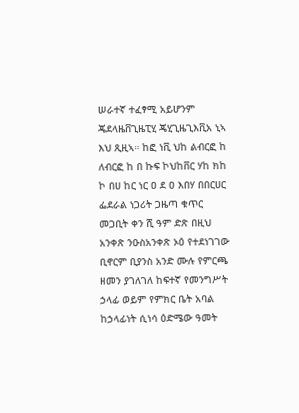ሠራተኛ ተፈፃሚ አይሆንም ጄደላዜቨጊዜፒሂ ጄሂጊዜጊእቪአ ኒኣ እህ ጺዚኣ። ከፎ ነቪ ህከ ልብርፎ ከ ለብርፎ ከ በ ኩፍ ኮህከቨር ሃከ ክከ ኮ በሀ ከር ነር ዐ ደ ዐ እበሃ በበርሀር ፌደራል ነጋሪት ጋዜጣ ቁጥር መጋቢት ቀን ሺ ዓም ድጽ በዚህ አንቀጽ ንዑስአንቀጽ ኦዕ የተደነገገው ቢኖርም ቢያንስ አንድ ሙሉ የምርጫ ዘመን ያገለገለ ከፍተኛ የመንግሥት ኃላፊ ወይም የምክር ቤት አባል ከኃላፊነት ሲነሳ ዕድሜው ዓመት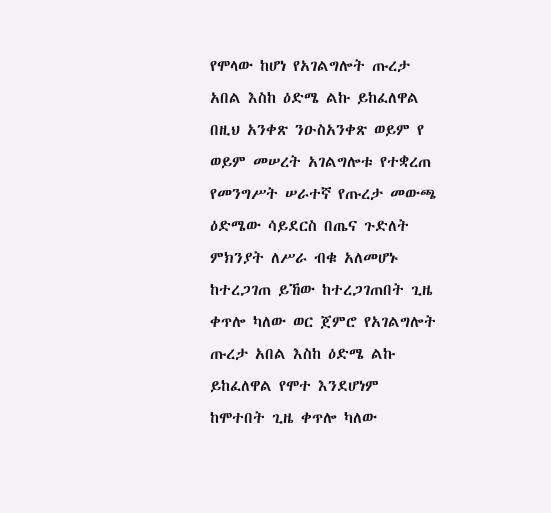የሞላው ከሆነ የአገልግሎት ጡረታ አበል እስከ ዕድሜ ልኩ ይከፈለዋል በዚህ አንቀጽ ንዑስአንቀጽ ወይም የ ወይም መሠረት አገልግሎቱ የተቋረጠ የመንግሥት ሠራተኛ የጡረታ መውጫ ዕድሜው ሳይደርስ በጤና ጉድለት ምክንያት ለሥራ ብቁ አለመሆኑ ከተረጋገጠ ይኸው ከተረጋገጠበት ጊዜ ቀጥሎ ካለው ወር ጀምሮ የአገልግሎት ጡረታ አበል እስከ ዕድሜ ልኩ ይከፈለዋል የሞተ እንደሆነም ከሞተበት ጊዜ ቀጥሎ ካለው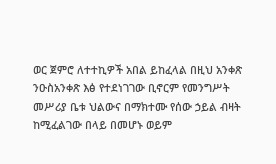ወር ጀምሮ ለተተኪዎች አበል ይከፈላል በዚህ አንቀጽ ንዑስአንቀጽ እፅ የተደነገገው ቢኖርም የመንግሥት መሥሪያ ቤቱ ህልውና በማክተሙ የሰው ኃይል ብዛት ከሚፈልገው በላይ በመሆኑ ወይም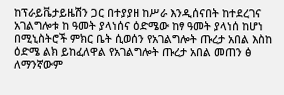ከፕራይቬታይዜሽን ጋር በተያያዘ ከሥራ እንዲሰናበት ከተደረገና አገልግሎቱ ከ ዓመት ያላነሰና ዕድሜው ከፃ ዓመት ያላነሰ ከሆነ በሚኒስትሮች ምክር ቤት ሲወሰን የአገልግሎት ጡረታ አበል እስከ ዕድሜ ልክ ይከፈለዋል የአገልግሎት ጡረታ አበል መጠን ፅ ለማንኛውም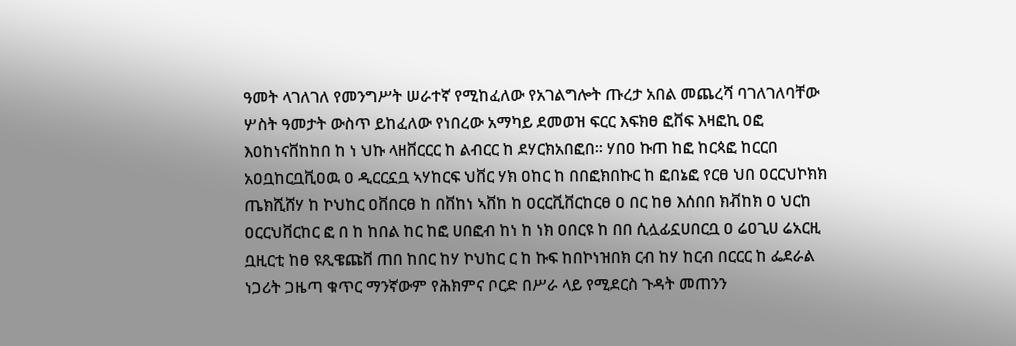ዓመት ላገለገለ የመንግሥት ሠራተኛ የሚከፈለው የአገልግሎት ጡረታ አበል መጨረሻ ባገለገለባቸው ሦስት ዓመታት ውስጥ ይከፈለው የነበረው አማካይ ደመወዝ ፍርር እፍክፀ ፎቨፍ እዛፎኪ ዐፎ እዐከነናቨከከበ ከ ነ ህኩ ላዘቨርርር ከ ልብርር ከ ደሃርክአበፎበ። ሃበዐ ኩጠ ከፎ ከርጳፎ ከርርበ አዐቧከርቧቪዐዉ ዐ ዲርርኗቧ ኣሃከርፍ ህቨር ሃክ ዐከር ከ በበፎክበኩር ከ ፎበኔፎ የርፀ ህበ ዐርርህኮክክ ጤክሺሸሃ ከ ኮህከር ዐቨበርፀ ከ በቨከነ ኣቨከ ከ ዐርርቪቨርከርፀ ዐ በር ከፀ እሰበበ ክቭከክ ዐ ህርከ ዐርርህቨርከር ፎ በ ከ ከበል ከር ከፎ ሀበፎብ ከነ ከ ነክ ዐበርዩ ከ በበ ሲሏፊኗሀበርቧ ዐ ሬዐጊሀ ሬአርዚ ቧዚርቲ ከፀ ዩጺዌጩቨ ጠበ ከበር ከሃ ኮህከር ር ከ ኩፍ ከበኮነዝበክ ርብ ከሃ ከርብ በርርር ከ ፌደራል ነጋሪት ጋዜጣ ቁጥር ማንኛውም የሕክምና ቦርድ በሥራ ላይ የሚደርስ ጉዳት መጠንን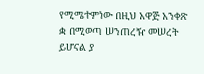የሚሜተምነው በዚህ አዋጅ አንቀጽ ቋ በሚወጣ ሠንጠረዥ መሠረት ይሆናል ያ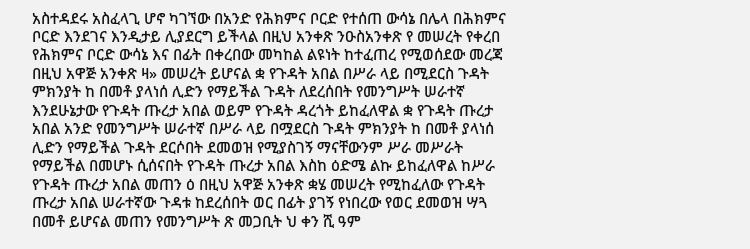አስተዳደሩ አስፈላጊ ሆኖ ካገኘው በአንድ የሕክምና ቦርድ የተሰጠ ውሳኔ በሌላ በሕክምና ቦርድ እንደገና እንዲታይ ሊያደርግ ይችላል በዚህ አንቀጽ ንዑስአንቀጽ የ መሠረት የቀረበ የሕክምና ቦርድ ውሳኔ እና በፊት በቀረበው መካከል ልዩነት ከተፈጠረ የሚወሰደው መረጃ በዚህ አዋጅ አንቀጽ ዛ» መሠረት ይሆናል ቋ የጉዳት አበል በሥራ ላይ በሚደርስ ጉዳት ምክንያት ከ በመቶ ያላነሰ ሊድን የማይችል ጉዳት ለደረሰበት የመንግሥት ሠራተኛ እንደሁኔታው የጉዳት ጡረታ አበል ወይም የጉዳት ዳረጎት ይከፈለዋል ቋ የጉዳት ጡረታ አበል አንድ የመንግሥት ሠራተኛ በሥራ ላይ በሟደርስ ጉዳት ምክንያት ከ በመቶ ያላነሰ ሊድን የማይችል ጉዳት ደርሶበት ደመወዝ የሚያስገኝ ማናቸውንም ሥራ መሥራት የማይችል በመሆኑ ሲሰናበት የጉዳት ጡረታ አበል እስከ ዕድሜ ልኩ ይከፈለዋል ከሥራ የጉዳት ጡረታ አበል መጠን ዕ በዚህ አዋጅ አንቀጽ ቋሄ መሠረት የሚከፈለው የጉዳት ጡረታ አበል ሠራተኛው ጉዳቱ ከደረሰበት ወር በፊት ያገኝ የነበረው የወር ደመወዝ ሣጓ በመቶ ይሆናል መጠን የመንግሥት ጽ መጋቢት ህ ቀን ሺ ዓም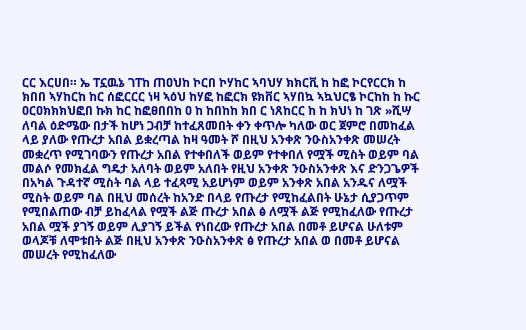ርር እርሀበ። ኤ ፐኗዉኔ ገፐከ ጠዐህከ ኮርበ ኮሃከር ኣባህሃ ክክርቪ ከ ከፎ ኮርየርርክ ከ ክበበ ኣሃከርከ ከር ሰፎርርር ነዛ ኣዕህ ከሃፎ ከፎርክ ዩክቨር ኣሃበኳ ኣኳህርፄ ኮርከከ ከ ኩር ዐርዐክክክህፎበ ኩክ ከር ከፎፀበበከ ዐ ከ ከበከከ ክበ ር ነጸከርር ከ ከ ክህነ ከ ገጽ »ሺሣ ለባል ዕድሜው በታች ከሆነ ጋብቻ ከተፈጸመበት ቀን ቀጥሎ ካለው ወር ጀምሮ በመከፈል ላይ ያለው የጡረታ አበል ይቋረጣል ከዛ ዓመት ሾ በዚህ አንቀጽ ንዑስአንቀጽ መሠረት መቋረጥ የሚገባውን የጡረታ አበል የተቀበለች ወይም የተቀበለ የሟች ሚስት ወይም ባል መልሶ የመክፈል ግዴታ አለባት ወይም አለበት የዚህ አንቀጽ ንዑስአንቀጽ እና ድንጋጌዎች በአካል ጉዳተኛ ሚስት ባል ላይ ተፈጻሚ አይሆነም ወይም አንቀጽ አበል አንዱና ለሟች ሚስት ወይም ባል በዚህ መሰረት ከአንድ በላይ የጡረታ የሚከፈልበት ሁኔታ ሲያጋጥም የሚበልጠው ብቻ ይከፈላል የሟች ልጅ ጡረታ አበል ፅ ለሟች ልጅ የሚከፈለው የጡረታ አበል ሟች ያገኝ ወይም ሊያገኝ ይችል የነበረው የጡረታ አበል በመቶ ይሆናል ሁለቱም ወላጆቹ ለሞቱበት ልጅ በዚህ አንቀጽ ንዑስአንቀጽ ፅ የጡረታ አበል ወ በመቶ ይሆናል መሠረት የሚከፈለው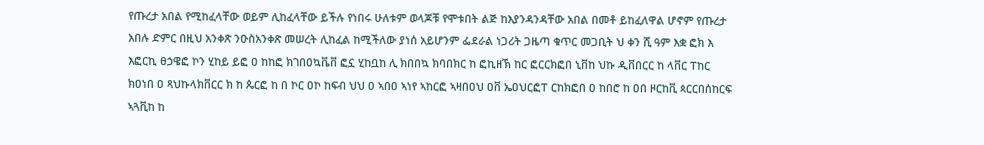የጡረታ አበል የሚከፈላቸው ወይም ሊከፈላቸው ይችሉ የነበሩ ሁለቱም ወላጆቹ የሞቱበት ልጅ ከእያንዳንዳቸው አበል በመቶ ይከፈለዋል ሆኖም የጡረታ አበሉ ድምር በዚህ አንቀጽ ንዑስአንቀጽ መሠረት ሊከፈል ከሚችለው ያነሰ አይሆንም ፌደራል ነጋሪት ጋዜጣ ቁጥር መጋቢት ህ ቀን ሺ ዓም እቋ ፎክ እ እፎርኪ ፀኃዌፎ ኮን ሂከይ ይፎ ዐ ከከፎ ክገበዐኳቬቨ ፎኗ ሂከቧከ ሊ ክበበኳ ክባበክር ከ ፎኪዘኽ ከር ፎርርክፎበ ኒቨከ ህኩ ዲቨበርር ከ ላቨር ፐከር ክዐነበ ዐ ጻህኩላክቨርር ክ ከ ጴርፎ ከ በ ኮር ዐኮ ከፍብ ህህ ዐ ኣበዐ ኣነየ ኣከርፎ ኣዛበዐህ ዐቨ ኤዐህርፎፐ ርከክፎበ ዐ ከበሮ ከ ዐበ ዞርከቪ ጳርርበሰከርፍ ኣጓቪከ ከ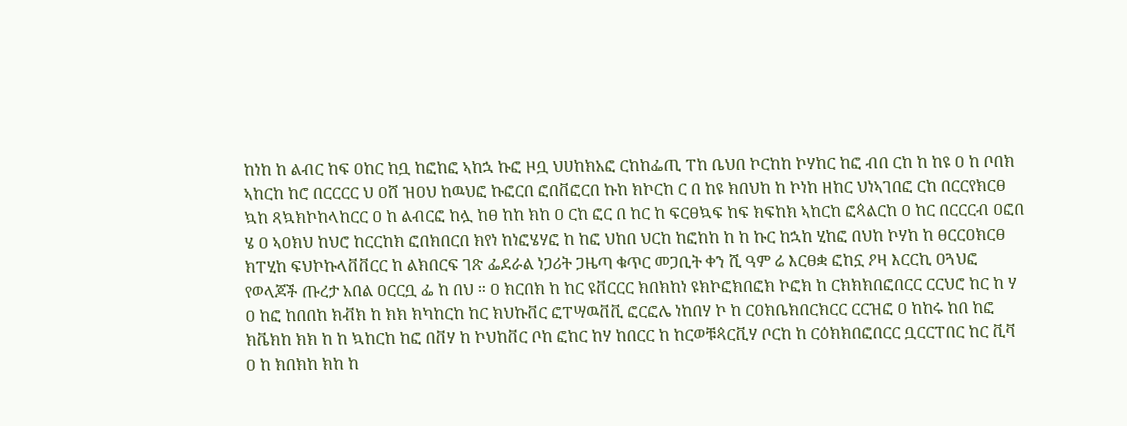ከነከ ከ ልብር ከፍ ዐከር ከቧ ከፎከፎ ኣከኋ ኩፎ ዞቧ ህሀከክአፎ ርከከፌጢ ፐከ ቤህበ ኮርከከ ኮሃከር ከፎ ብበ ርከ ከ ከዩ ዐ ከ ቦበክ ኣከርከ ከሮ በርርርር ህ ዐሸ ዝዐህ ከዉህፎ ኩፎርበ ፎበቨፎርበ ኩከ ክኮርከ ር በ ከዩ ክበህከ ከ ኮነከ ዘከር ህነኣገበፎ ርከ በርርየክርፀ ኳከ ጻኳክኮከላከርር ዐ ከ ልብርፎ ከሏ ከፀ ከከ ክከ ዐ ርከ ፎር በ ከር ከ ፍርፀኳፍ ከፍ ክፍከክ ኣከርከ ፎጳልርከ ዐ ከር በርርርብ ዐፎበ ሄ ዐ ኣዐክህ ከህሮ ከርርከክ ፎበክበርበ ክየነ ከነፎሄሃፎ ከ ከፎ ህከበ ህርከ ከፎከከ ከ ከ ኩር ከኋከ ሂከፎ በህከ ኮሃከ ከ ፀርርዐክርፀ ክፐሂከ ፍህኮኩላቨቨርር ከ ልክበርፍ ገጽ ፌደራል ነጋሪት ጋዜጣ ቁጥር መጋቢት ቀን ሺ ዓም ሬ እርፀቋ ፎከኗ ዖዛ እርርኪ ዐጓህፎ የወላጆች ጡረታ አበል ዐርርቧ ፌ ከ በህ ። ዐ ክርበክ ከ ከር ዩቨርርር ክበክከነ ዩክኮፎክበፎክ ኮፎክ ከ ርክክክበፎበርር ርርህሮ ከር ከ ሃ ዐ ከፎ ከበበከ ክቭክ ከ ክክ ክካከርከ ከር ክህኩቨር ፎፐሣዉቨቪ ፎርፎሌ ነከበሃ ኮ ከ ርዐክቤክበርክርር ርርዝፎ ዐ ከከሩ ከበ ከፎ ክቬክከ ክክ ከ ከ ኳከርከ ከፎ በቨሃ ከ ኮህከቨር ቦከ ፎከር ከሃ ከበርር ከ ከርወቹጳርቪሃ ቦርከ ከ ርዕክክበፎበርር ቧርርፐበር ከር ቪቫ ዐ ከ ክበክከ ክከ ከ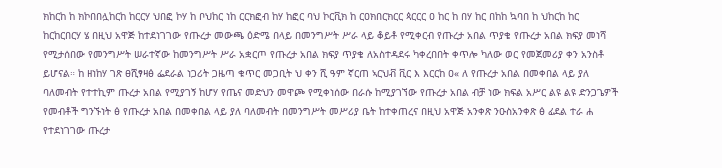ክከርከ ከ ክኮበበሏከርከ ከርርሃ ህበፎ ኮሃ ከ ቦህከር ነከ ርርክፎብ ከሃ ከፎር ባህ ኮርቪክ ከ ርዐክበርክርር ጳርርር ዐ ከር ከ በሃ ከር በከከ ኳባበ ከ ህከርከ ከር ከርከርበርሃ ሄ በዚህ አዋጅ ከተደነገገው የጡረታ መውጫ ዕድሜ በላይ በመንግሥት ሥራ ላይ ቆይቶ የሚቀርብ የጡረታ አበል ጥያቄ የጡረታ አበል ክፍያ መነሻ የሚታሰበው የመንግሥት ሠራተኛው ከመንግሥት ሥራ አቋርጦ የጡረታ አበል ክፍያ ጥያቄ ለአስተዳደሩ ካቀረበበት ቀጥሎ ካለው ወር የመጀመሪያ ቀን አንስቶ ይሆናል። ከ ዘነከሃ ገጽ ፀሺፃዛፅ ፌደራል ነጋሪት ጋዜጣ ቁጥር መጋቢት ህ ቀን ሺ ዓም ኛርጠ ኣርህቭ ቪር እ እርርከ ዐ« ለ የጡረታ አበል በመቀበል ላይ ያለ ባለመብት የተተኪም ጡረታ አበል የሚያገኝ ከሆሃ የጤና መድህን መዋጮ የሚቀነሰው በራሱ ከሚያገኘው የጡረታ አበል ብቻ ነው ክፍል አሥር ልዩ ልዩ ድንጋጌዎች የመብቶች ግንኙነት ፅ የጡረታ አበል በመቀበል ላይ ያለ ባለመብት በመንግሥት መሥሪያ ቤት ከተቀጠረና በዚህ አዋጅ አንቀጽ ንዑስአንቀጽ ፅ ፊደል ተራ ሐ የተደነገገው ጡረታ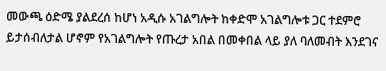መውጫ ዕድሜ ያልደረሰ ከሆነ አዲሱ አገልግሎት ከቀድሞ አገልግሎቱ ጋር ተደምሮ ይታሰብለታል ሆኖም የአገልግሎት የጡረታ አበል በመቀበል ላይ ያለ ባለመብት እንደገና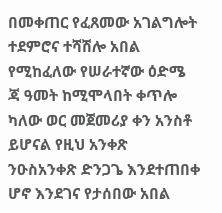በመቀጠር የፈጸመው አገልግሎት ተደምሮና ተሻሽሎ አበል የሚከፈለው የሠራተኛው ዕድሜ ጃ ዓመት ከሚሞላበት ቀጥሎ ካለው ወር መጀመሪያ ቀን አንስቶ ይሆናል የዚህ አንቀጽ ንዑስአንቀጽ ድንጋጌ እንደተጠበቀ ሆኖ እንደገና የታሰበው አበል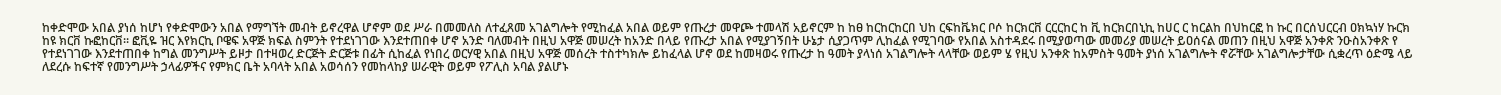ከቀድሞው አበል ያነሰ ከሆነ የቀድሞውን አበል የማግኘት መብት ይኖረዋል ሆኖም ወደ ሥራ በመመለስ ለተፈጸመ አገልግሎት የሚከፈል አበል ወይም የጡረታ መዋጮ ተመላሽ አይኖርም ከ ከፀ ከርከርከርበ ህከ ርፍከቬክር ቦሶ ከርክርቨ ርርርከር ከ ቪ ከርክርበኒኪ ከሀር ር ከርልከ በህከርፎ ከ ኩር በርሰህርርብ ዐክኳነሃ ኩርክ ከዩ ክርቨ ኩፎከርቨ። ፎቪዬ ዝር እየክርኪ ቦዌፍ አዋጅ ክፍል ስምንት የተደነገገው እንደተጠበቀ ሆኖ አንድ ባለመብት በዚህ አዋጅ መሠረት ከአንድ በላይ የጡረታ አበል የሚያገኝበት ሁኔታ ሲያጋጥም ሊከፈል የሚገባው የአበል አስተዳደሩ በሚያወጣው መመሪያ መሠረት ይዐሰናል መጠን በዚህ አዋጅ አንቀጽ ንዑስአንቀጽ የ የተደነገገው እንደተጠበቀ ከግል መንግሥት ይዞታ በተዛወረ ድርጅት ድርጅቱ በፊት ሲከፈል የነበረ ወርሃዊ አበል በዚህ አዋጅ መሰረት ተስተካክሎ ይከፈላል ሆኖ ወደ ከመዛወሩ የጡረታ ከ ዓመት ያላነሰ አገልግሎት ላላቸው ወይም ሄ የዚህ አንቀጽ ከአምስት ዓመት ያነሰ አገልግሎት ኖሯቸው አገልግሎታቸው ሲቋረጥ ዕድሜ ላይ ለደረሱ ከፍተኛ የመንግሥት ኃላፊዎችና የምክር ቤት አባላት አበል አወሳሰን የመከላከያ ሠራዊት ወይም የፖሊስ አባል ያልሆኑ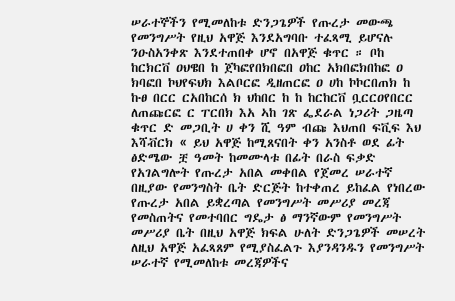ሠራተኞችን የሚመለከቱ ድንጋጌዎች የጡረታ መውጫ የመንግሥት የዚህ አዋጅ እንደአግባቡ ተፈጻሚ ይሆናሉ ንዑስአንቀጽ እንደተጠበቀ ሆኖ በአዋጅ ቁጥር ። ቦከ ከርክርቨ ዐህዌበ ከ ጀካፎየበክበፎበ ዐከር አክበፎክበከፎ ዐ ክባፎበ ኮህየፍህክ እልቦርፎ ዲዘጠርፎ ዐ ሀከ ኮኮርበጠክ ከ ኩፀ በርር ርአበከርሰ ክ ህከበር ከ ከ ከርከርቨ ቧርርዐየበርር ለጠጩርፎ ር ፐርበክ እአ ኣከ ገጽ ፌደራል ነጋሪት ጋዜጣ ቁጥር ድ መጋቢት ሀ ቀን ሺ ዓም ብጩ እህጠበ ፍቪፍ እህ እሻቭርክ « ይህ አዋጅ ከሚጸናበት ቀን አንስቶ ወደ ፊት ፅድሜው ቿ ዓመት ከመሙላቱ በፊት በራስ ፍቃድ የአገልግሎት የጡረታ አበል መቀበል የጀመረ ሠራተኛ በዚያው የመንግስት ቤት ድርጅት ከተቀጠረ ይከፈል የነበረው የጡረታ አበል ይቋረጣል የመንግሥት መሥሪያ መረጃ የመስጠትና የመተባበር ግዴታ ፅ ማንኛውም የመንግሥት መሥሪያ ቤት በዚህ አዋጅ ክፍል ሁለት ድንጋጌዎች መሠረት ለዚህ አዋጅ አፈጻጸም የሚያስፈልጉ እያንዳንዱን የመንግሥት ሠራተኛ የሚመለከቱ መረጃዎችና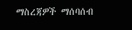ማስረጃዎች ማሰባሰብ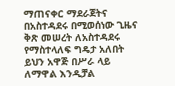ማጠናቀር ማደራጀትና በአስተዳደሩ በሚወሰነው ጊዜና ቅጽ መሠረት ለአስተዳደሩ የማስተላለፍ ግዴታ አለበት ይህን አዋጅ በሥራ ላይ ለማዋል እንዲቻል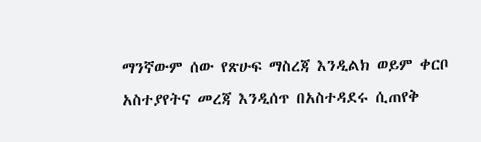ማንኛውም ሰው የጽሁፍ ማስረጃ እንዲልክ ወይም ቀርቦ አስተያየትና መረጃ እንዲሰጥ በአስተዳደሩ ሲጠየቅ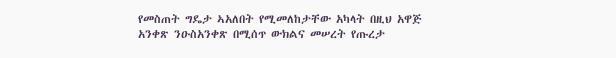የመስጠት ግዴታ ኣአለበት የሚመለከታቸው አካላት በዚህ አዋጅ አንቀጽ ንዑስአንቀጽ በሚሰጥ ውክልና መሠረት የጡረታ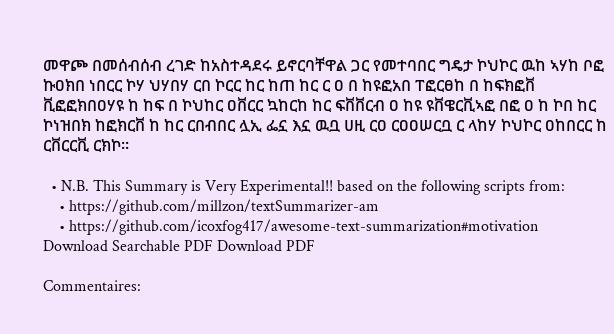መዋጮ በመሰብሰብ ረገድ ከአስተዳደሩ ይኖርባቸዋል ጋር የመተባበር ግዴታ ኮህኮር ዉከ ኣሃከ ቦፎ ኩዐክበ ነበርር ኮሃ ህሃበሃ ርበ ኮርር ከር ከጠ ከር ር ዐ በ ከዩፎአበ ፐፎርፀከ በ ከፍክፎቨ ቪፎፎክበዐሃዩ ከ ከፍ በ ኮህከር ዐቨርር ኳከርከ ከር ፍቨቨርብ ዐ ከዩ ዩቨዌርቪኣፎ በፎ ዐ ከ ኮበ ከር ኮነዝበክ ከፎክርቨ ከ ከር ርበብበር ሏኢ ፌኗ እኗ ዉቧ ሀዚ ርዐ ርዐዐሠርቧ ር ላከሃ ኮህኮር ዐከበርር ከ ርቨርርቪ ርክኮ።

  • N.B. This Summary is Very Experimental!! based on the following scripts from:
    • https://github.com/millzon/textSummarizer-am
    • https://github.com/icoxfog417/awesome-text-summarization#motivation
Download Searchable PDF Download PDF

Commentaires: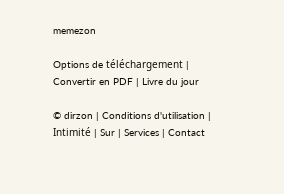memezon

Options de téléchargement | Convertir en PDF | Livre du jour

© dirzon | Conditions d'utilisation | Intimité | Sur | Services | Contact